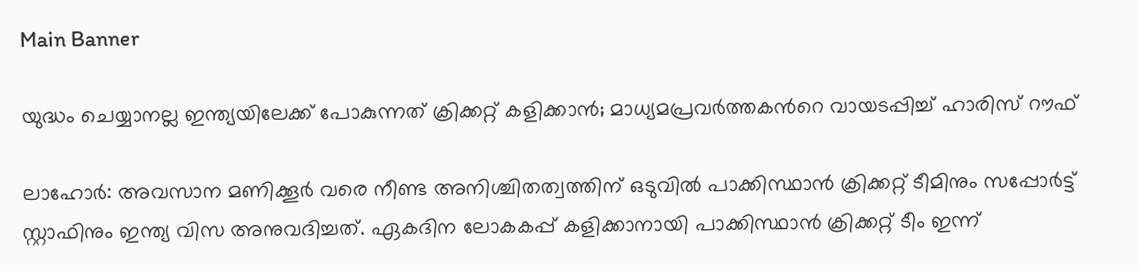Main Banner

യുദ്ധം ചെയ്യാനല്ല ഇന്ത്യയിലേക്ക് പോകുന്നത് ക്രിക്കറ്റ് കളിക്കാൻ; മാധ്യമപ്രവര്‍ത്തകന്‍റെ വായടപ്പിച്ച് ഹാരിസ് റൗഫ്

ലാഹോര്‍: അവസാന മണിക്കൂര്‍ വരെ നീണ്ട അനിശ്ചിതത്വത്തിന് ഒടുവില്‍ പാക്കിസ്ഥാന്‍ ക്രിക്കറ്റ് ടീമിനും സപ്പോര്‍ട്ട് സ്റ്റാഫിനും ഇന്ത്യ വിസ അനുവദിച്ചത്. ഏകദിന ലോകകപ്പ് കളിക്കാനായി പാക്കിസ്ഥാന്‍ ക്രിക്കറ്റ് ടീം ഇന്ന്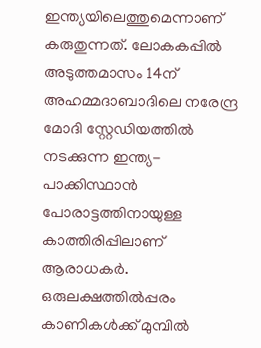ഇന്ത്യയിലെത്തുമെന്നാണ് കരുതുന്നത്. ലോകകപ്പില്‍ അടുത്തമാസം 14ന് അഹമ്മദാബാദിലെ നരേന്ദ്ര മോദി സ്റ്റേഡിയത്തില്‍ നടക്കുന്ന ഇന്ത്യ-പാക്കിസ്ഥാന്‍ പോരാട്ടത്തിനായുള്ള കാത്തിരിപ്പിലാണ് ആരാധകര്‍. ഒരുലക്ഷത്തില്‍പ്പരം കാണികള്‍ക്ക് മുമ്പില്‍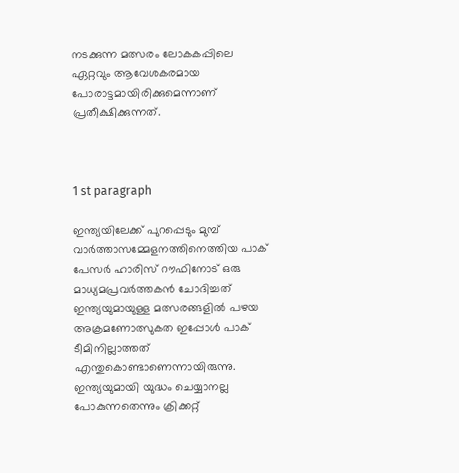നടക്കുന്ന മത്സരം ലോകകപ്പിലെ ഏറ്റവും ആവേശകരമായ പോരാട്ടമായിരിക്കുമെന്നാണ് പ്രതീക്ഷിക്കുന്നത്.



1 st paragraph

ഇന്ത്യയിലേക്ക് പുറപ്പെടും മുമ്പ് വാര്‍ത്താസമ്മേളനത്തിനെത്തിയ പാക് പേസര്‍ ഹാരിസ് റൗഫിനോട് ഒരു മാധ്യമപ്രവര്‍ത്തകന്‍ ചോദിച്ചത് ഇന്ത്യയുമായുള്ള മത്സരങ്ങളില്‍ പഴയ അക്രമണോത്സുകത ഇപ്പോള്‍ പാക് ടീമിനില്ലാത്തത് എന്തുകൊണ്ടാണെന്നായിരുന്നു. ഇന്ത്യയുമായി യുദ്ധം ചെയ്യാനല്ല പോകുന്നതെന്നും ക്രിക്കറ്റ്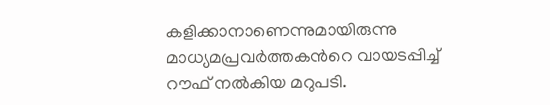കളിക്കാനാണെന്നുമായിരുന്നു മാധ്യമപ്രവര്‍ത്തകന്‍റെ വായടപ്പിച്ച് റൗഫ് നല്‍കിയ മറുപടി.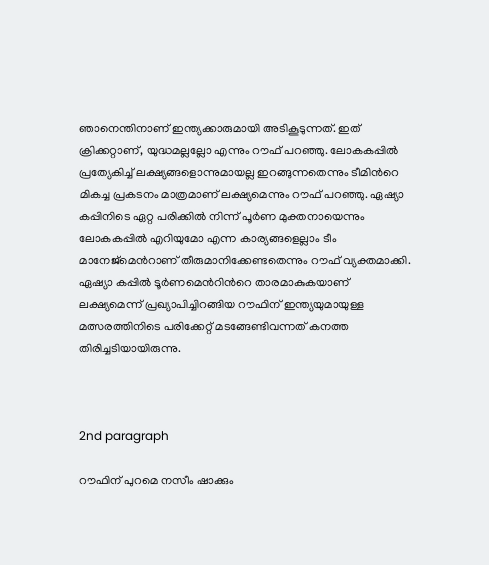ഞാനെന്തിനാണ് ഇന്ത്യക്കാരുമായി അടികൂടുന്നത്. ഇത് ക്രിക്കറ്റാണ്, യുദ്ധമല്ലല്ലോ എന്നും റൗഫ് പറഞ്ഞു. ലോകകപ്പില്‍ പ്രത്യേകിച്ച് ലക്ഷ്യങ്ങളൊന്നുമായല്ല ഇറങ്ങുന്നതെന്നും ടീമിന്‍റെ മികച്ച പ്രകടനം മാത്രമാണ് ലക്ഷ്യമെന്നും റൗഫ് പറഞ്ഞു. ഏഷ്യാ കപ്പിനിടെ ഏറ്റ പരിക്കില്‍ നിന്ന് പൂര്‍ണ മുക്തനായെന്നും ലോകകപ്പില്‍ എറിയുമോ എന്ന കാര്യങ്ങളെല്ലാം ടീം മാനേജ്മെന്‍റാണ് തീരുമാനിക്കേണ്ടതെന്നും റൗഫ് വ്യക്തമാക്കി. ഏഷ്യാ കപ്പില്‍ ടൂര്‍ണമെന്‍റിന്‍റെ താരമാകുകയാണ് ലക്ഷ്യമെന്ന് പ്രഖ്യാപിച്ചിറങ്ങിയ റൗഫിന് ഇന്ത്യയുമായുള്ള മത്സരത്തിനിടെ പരിക്കേറ്റ് മടങ്ങേണ്ടിവന്നത് കനത്ത തിരിച്ചടിയായിരുന്നു.



2nd paragraph

റൗഫിന് പുറമെ നസീം ഷാക്കും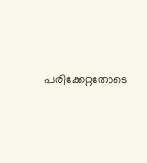പരിക്കേറ്റതോടെ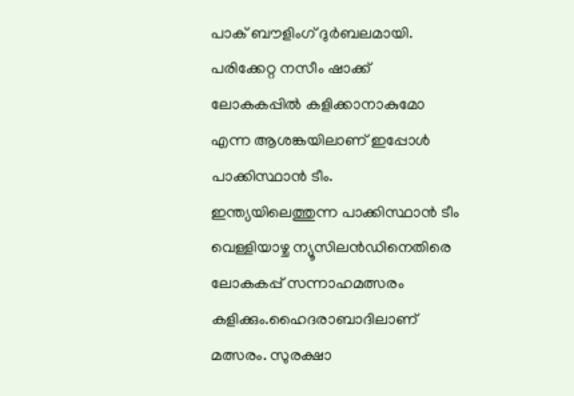പാക് ബൗളിംഗ് ദുര്‍ബലമായി. പരിക്കേറ്റ നസീം ഷാക്ക് ലോകകപ്പില്‍ കളിക്കാനാകുമോ എന്ന ആശങ്കയിലാണ് ഇപ്പോള്‍ പാക്കിസ്ഥാന്‍ ടീം. ഇന്ത്യയിലെത്തുന്ന പാക്കിസ്ഥാന്‍ ടീം വെള്ളിയാഴ്ച ന്യൂസിലന്‍ഡിനെതിരെ ലോകകപ്പ് സന്നാഹമത്സരം കളിക്കും.ഹൈദരാബാദിലാണ് മത്സരം. സുരക്ഷാ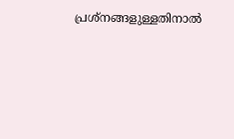പ്രശ്നങ്ങളുള്ളതിനാല്‍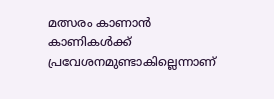മത്സരം കാണാന്‍ കാണികള്‍ക്ക് പ്രവേശനമുണ്ടാകില്ലെന്നാണ്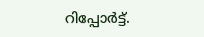റിപ്പോര്‍ട്ട്.